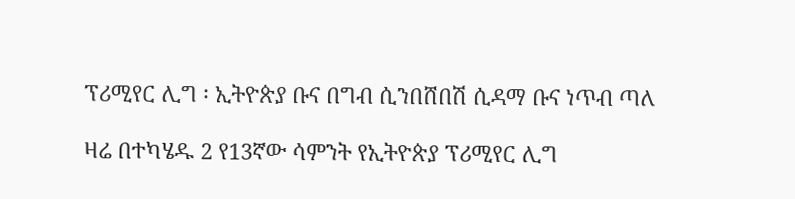ፕሪሚየር ሊግ ፡ ኢትዮጵያ ቡና በግብ ሲንበሸበሽ ሲዳማ ቡና ነጥብ ጣለ

ዛሬ በተካሄዱ 2 የ13ኛው ሳምንት የኢትዮጵያ ፕሪሚየር ሊግ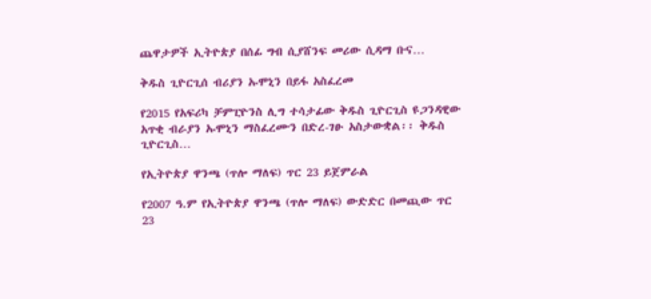ጨዋታዎች ኢትዮጵያ በሰፊ ግብ ሲያሸንፍ መሪው ሲዳማ ቡና…

ቅዱስ ጊዮርጊሰ ብሪያን ኡሞኒን በይፋ አስፈረመ

የ2015 የአፍሪካ ቻምፒዮንስ ሊግ ተሳታፊው ቅዱስ ጊዮርጊስ ዩጋንዳዊው አጥቂ ብራያን ኡሞኒን ማስፈረሙን በድረ-ገፁ አስታውቋል፡፡ ቅዱስ ጊዮርጊስ…

የኢትዮጵያ ዋንጫ (ጥሎ ማለፍ) ጥር 23 ይጀምራል

የ2007 ዓ.ም የኢትዮጵያ ዋንጫ (ጥሎ ማለፍ) ውድድር በመጪው ጥር 23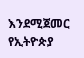እንደሚጀመር የኢትዮጵያ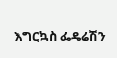እግርኳስ ፌዴሬሽን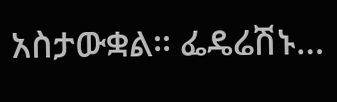አስታውቋል፡፡ ፌዴሬሽኑ…